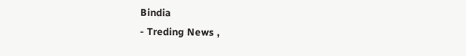Bindia
- Treding News ,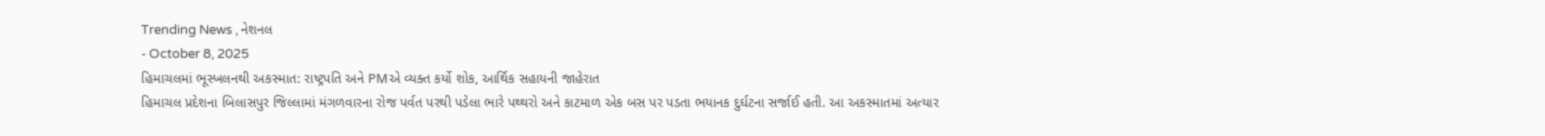Trending News , નેશનલ
- October 8, 2025
હિમાચલમાં ભૂસ્ખલનથી અકસ્માત: રાષ્ટ્રપતિ અને PMએ વ્યક્ત કર્યો શોક, આર્થિક સહાયની જાહેરાત
હિમાચલ પ્રદેશના બિલાસપુર જિલ્લામાં મંગળવારના રોજ પર્વત પરથી પડેલા ભારે પથ્થરો અને કાટમાળ એક બસ પર પડતા ભયાનક દુર્ઘટના સર્જાઈ હતી. આ અકસ્માતમાં અત્યાર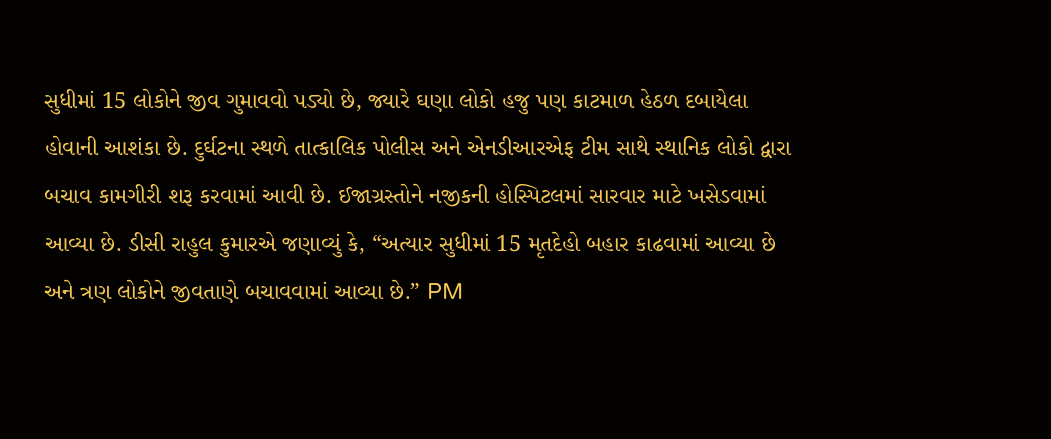સુધીમાં 15 લોકોને જીવ ગુમાવવો પડ્યો છે, જ્યારે ઘણા લોકો હજુ પણ કાટમાળ હેઠળ દબાયેલા હોવાની આશંકા છે. દુર્ઘટના સ્થળે તાત્કાલિક પોલીસ અને એનડીઆરએફ ટીમ સાથે સ્થાનિક લોકો દ્વારા બચાવ કામગીરી શરૂ કરવામાં આવી છે. ઈજાગ્રસ્તોને નજીકની હોસ્પિટલમાં સારવાર માટે ખસેડવામાં આવ્યા છે. ડીસી રાહુલ કુમારએ જણાવ્યું કે, “અત્યાર સુધીમાં 15 મૃતદેહો બહાર કાઢવામાં આવ્યા છે અને ત્રણ લોકોને જીવતાણે બચાવવામાં આવ્યા છે.” PM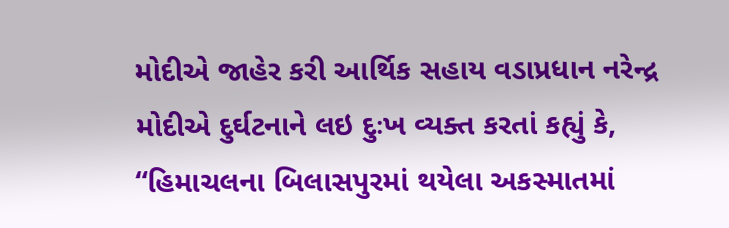મોદીએ જાહેર કરી આર્થિક સહાય વડાપ્રધાન નરેન્દ્ર મોદીએ દુર્ઘટનાને લઇ દુઃખ વ્યક્ત કરતાં કહ્યું કે, “હિમાચલના બિલાસપુરમાં થયેલા અકસ્માતમાં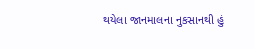થયેલા જાનમાલના નુકસાનથી હું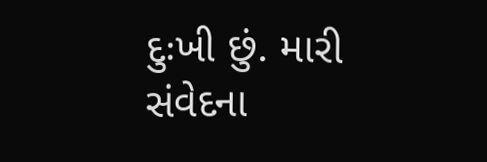દુઃખી છું. મારી સંવેદના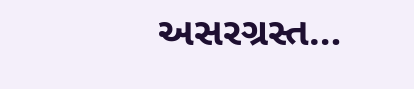અસરગ્રસ્ત…